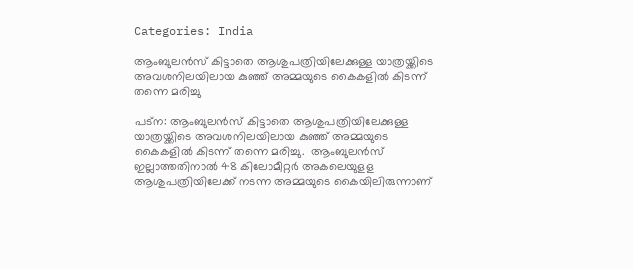Categories: India

ആംബുലന്‍സ് കിട്ടാതെ ആശുപത്രിയിലേക്കുള്ള യാത്രയ്ക്കിടെ അവശനിലയിലായ കുഞ്ഞ് അമ്മയുടെ കൈകളില്‍ കിടന്ന് തന്നെ മരിച്ചു

പട്‌ന: ആംബുലന്‍സ് കിട്ടാതെ ആശുപത്രിയിലേക്കുള്ള യാത്രയ്ക്കിടെ അവശനിലയിലായ കുഞ്ഞ് അമ്മയുടെ കൈകളില്‍ കിടന്ന് തന്നെ മരിച്ചു.  ആംബുലൻസ് ഇല്ലാത്തതിനാൽ 48 കിലോമീറ്റർ അകലെയുളള ആശുപത്രിയിലേക്ക് നടന്ന അമ്മയുടെ കൈയിലിരുന്നാണ്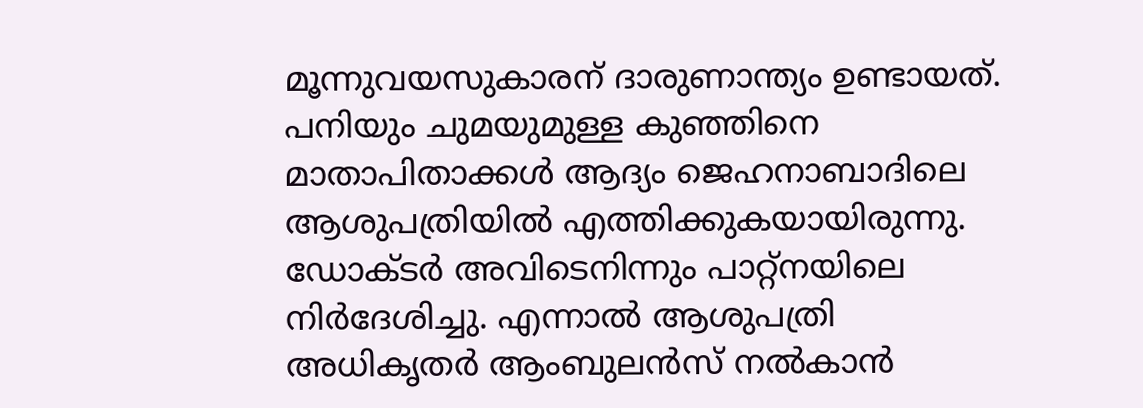മൂന്നുവയസുകാരന് ദാരുണാന്ത്യം ഉണ്ടായത്. പനിയും ചുമയുമുള്ള കുഞ്ഞിനെ മാതാപിതാക്കൾ ആദ്യം ജെഹനാബാദിലെ ആശുപത്രിയിൽ എത്തിക്കുകയായിരുന്നു. ഡോക്ടർ അവിടെനിന്നും പാറ്റ്നയിലെ നിർദേശിച്ചു. എന്നാൽ ആശുപത്രി അധികൃതർ ആംബുലൻസ് നൽകാൻ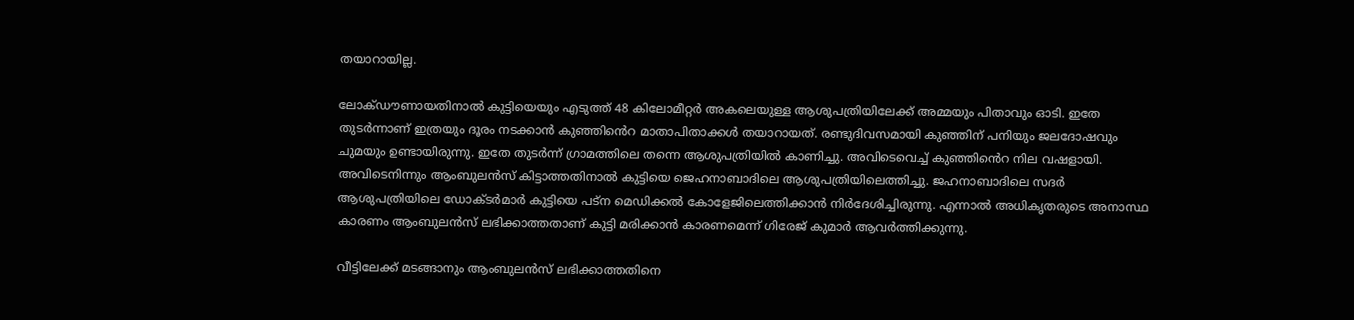തയാറായില്ല.

ലോക്ഡൗണായതിനാൽ കുട്ടിയെയും എടുത്ത് 48 കിലോമീറ്റർ അകലെയുള്ള ആശുപത്രിയിലേക്ക് അമ്മയും പിതാവും ഓടി. ഇതേ തുടർന്നാണ് ഇത്രയും ദൂരം നടക്കാൻ കുഞ്ഞിൻെറ മാതാപിതാക്കൾ തയാറായത്. രണ്ടുദിവസമായി കുഞ്ഞിന് പനിയും ജലദോഷവും ചുമയും ഉണ്ടായിരുന്നു. ഇതേ തുടർന്ന് ഗ്രാമത്തിലെ തന്നെ ആശുപത്രിയിൽ കാണിച്ചു. അവിടെവെച്ച് കുഞ്ഞിൻെറ നില വഷളായി. അവിടെനിന്നും ആംബുലൻസ് കിട്ടാത്തതിനാൽ കുട്ടിയെ ജെഹനാബാദിലെ ആശുപത്രിയിലെത്തിച്ചു. ജഹനാബാദിലെ സദര്‍ ആശുപത്രിയിലെ ഡോക്ടര്‍മാര്‍ കുട്ടിയെ പട്‌ന മെഡിക്കല്‍ കോളേജിലെത്തിക്കാന്‍ നിര്‍ദേശിച്ചിരുന്നു. എന്നാല്‍ അധികൃതരുടെ അനാസ്ഥ കാരണം ആംബുലന്‍സ് ലഭിക്കാത്തതാണ് കുട്ടി മരിക്കാന്‍ കാരണമെന്ന് ഗിരേജ് കുമാര്‍ ആവര്‍ത്തിക്കുന്നു.

വീട്ടിലേക്ക് മടങ്ങാനും ആംബുലന്‍സ് ലഭിക്കാത്തതിനെ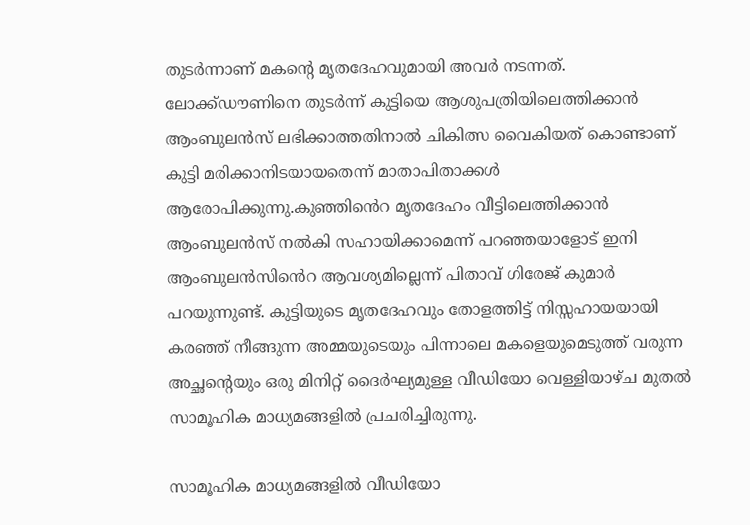തുടര്‍ന്നാണ് മകന്റെ മൃതദേഹവുമായി അവര്‍ നടന്നത്. ലോക്ക്ഡൗണിനെ തുടര്‍ന്ന് കുട്ടിയെ ആശുപത്രിയിലെത്തിക്കാന്‍ ആംബുലന്‍സ് ലഭിക്കാത്തതിനാല്‍ ചികിത്സ വൈകിയത് കൊണ്ടാണ് കുട്ടി മരിക്കാനിടയായതെന്ന് മാതാപിതാക്കള്‍ ആരോപിക്കുന്നു.കുഞ്ഞിൻെറ മൃതദേഹം വീട്ടിലെത്തിക്കാൻ ആംബുലൻസ് നൽകി സഹായിക്കാമെന്ന് പറഞ്ഞയാളോട് ഇനി ആംബുലൻസിൻെറ ആവശ്യമില്ലെന്ന് പിതാവ് ഗിരേജ് കുമാര്‍ പറയുന്നുണ്ട്. കുട്ടിയുടെ മൃതദേഹവും തോളത്തിട്ട് നിസ്സഹായയായി കരഞ്ഞ് നീങ്ങുന്ന അമ്മയുടെയും പിന്നാലെ മകളെയുമെടുത്ത് വരുന്ന അച്ഛന്റെയും ഒരു മിനിറ്റ് ദൈര്‍ഘ്യമുള്ള വീഡിയോ വെള്ളിയാഴ്ച മുതല്‍ സാമൂഹിക മാധ്യമങ്ങളില്‍ പ്രചരിച്ചിരുന്നു.

സാമൂഹിക മാധ്യമങ്ങളില്‍ വീഡിയോ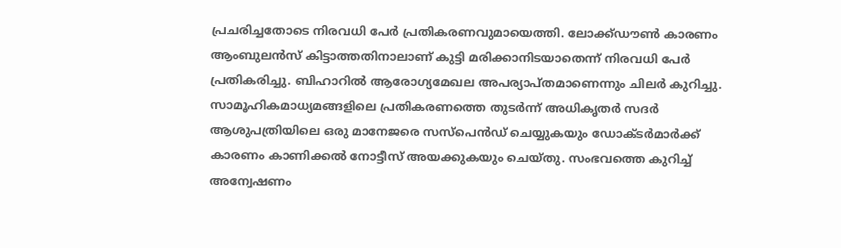പ്രചരിച്ചതോടെ നിരവധി പേര്‍ പ്രതികരണവുമായെത്തി. ലോക്ക്ഡൗണ്‍ കാരണം ആംബുലന്‍സ് കിട്ടാത്തതിനാലാണ് കുട്ടി മരിക്കാനിടയാതെന്ന് നിരവധി പേര്‍ പ്രതികരിച്ചു. ബിഹാറില്‍ ആരോഗ്യമേഖല അപര്യാപ്തമാണെന്നും ചിലര്‍ കുറിച്ചു. സാമൂഹികമാധ്യമങ്ങളിലെ പ്രതികരണത്തെ തുടര്‍ന്ന് അധികൃതര്‍ സദര്‍ ആശുപത്രിയിലെ ഒരു മാനേജരെ സസ്പെന്‍ഡ് ചെയ്യുകയും ഡോക്ടര്‍മാര്‍ക്ക് കാരണം കാണിക്കല്‍ നോട്ടീസ് അയക്കുകയും ചെയ്തു. സംഭവത്തെ കുറിച്ച് അന്വേഷണം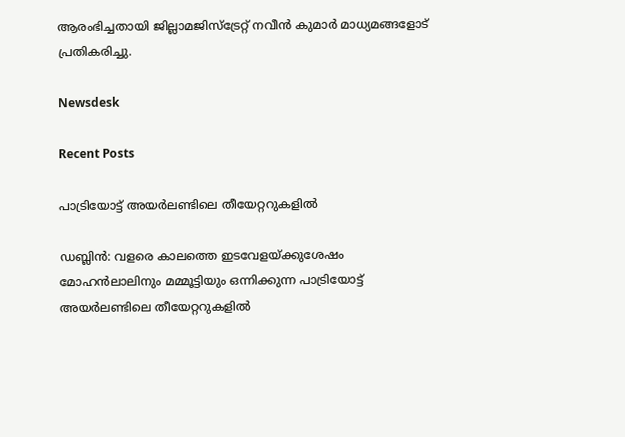ആരംഭിച്ചതായി ജില്ലാമജിസ്‌ട്രേറ്റ് നവീന്‍ കുമാര്‍ മാധ്യമങ്ങളോട് പ്രതികരിച്ചു.

Newsdesk

Recent Posts

പാട്രിയോട്ട് അയർലണ്ടിലെ തീയേറ്ററുകളിൽ

ഡബ്ലിൻ: വളരെ കാലത്തെ ഇടവേളയ്ക്കുശേഷം മോഹൻലാലിനും മമ്മൂട്ടിയും ഒന്നിക്കുന്ന പാട്രിയോട്ട് അയർലണ്ടിലെ തീയേറ്ററുകളിൽ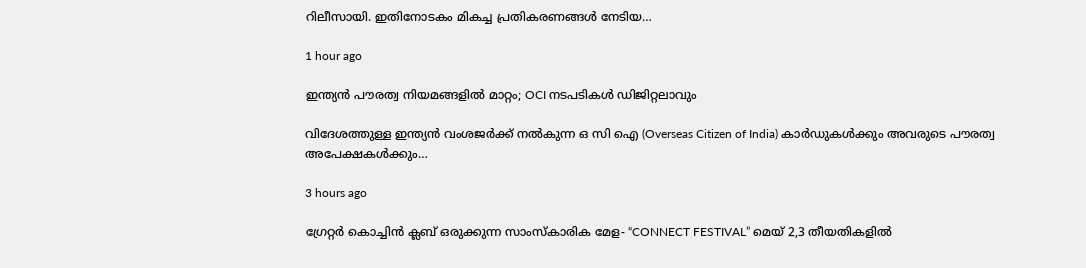റിലീസായി. ഇതിനോടകം മികച്ച പ്രതികരണങ്ങൾ നേടിയ…

1 hour ago

ഇന്ത്യൻ പൗരത്വ നിയമങ്ങളിൽ മാറ്റം; OCI നടപടികൾ ഡിജിറ്റലാവും

വിദേശത്തുള്ള ഇന്ത്യൻ വംശജർക്ക് നൽകുന്ന ഒ സി ഐ (Overseas Citizen of India) കാർഡുകൾക്കും അവരുടെ പൗരത്വ അപേക്ഷകൾക്കും…

3 hours ago

ഗ്രേറ്റർ കൊച്ചിൻ ക്ലബ് ഒരുക്കുന്ന സാംസ്കാരിക മേള- “CONNECT FESTIVAL” മെയ്‌ 2,3 തീയതികളിൽ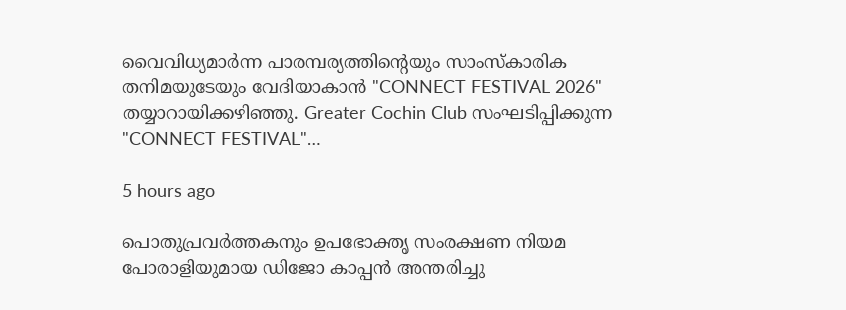വൈവിധ്യമാർന്ന പാരമ്പര്യത്തിന്റെയും സാംസ്കാരിക തനിമയുടേയും വേദിയാകാൻ "CONNECT FESTIVAL 2026" തയ്യാറായിക്കഴിഞ്ഞു. Greater Cochin Club സംഘടിപ്പിക്കുന്ന "CONNECT FESTIVAL"…

5 hours ago

പൊതുപ്രവർത്തകനും ഉപഭോക്തൃ സംരക്ഷണ നിയമ പോരാളിയുമായ ഡിജോ കാപ്പൻ അന്തരിച്ചു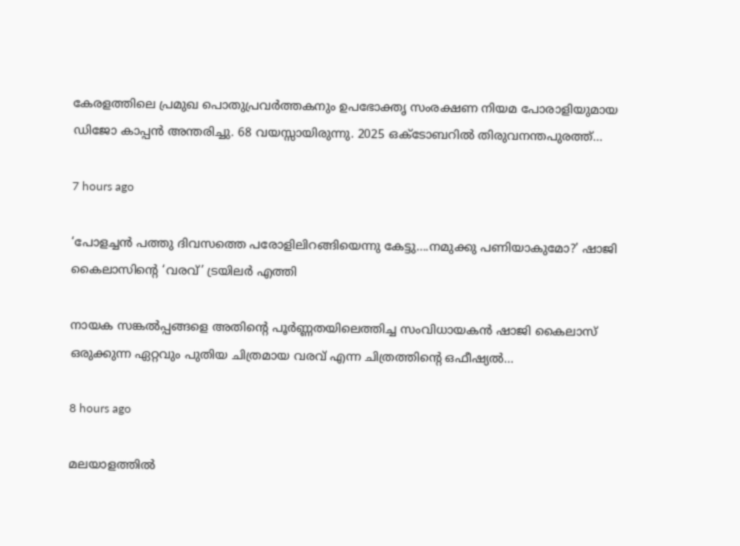കേരളത്തിലെ പ്രമുഖ പൊതുപ്രവർത്തകനും ഉപഭോക്തൃ സംരക്ഷണ നിയമ പോരാളിയുമായ ഡിജോ കാപ്പൻ അന്തരിച്ചു. 68 വയസ്സായിരുന്നു. 2025 ഒക്ടോബറിൽ തിരുവനന്തപുരത്ത്…

7 hours ago

‘പോളച്ചൻ പത്തു ദിവസത്തെ പരോളിലിറങ്ങിയെന്നു കേട്ടു….നമുക്കു പണിയാകുമോ?’ ഷാജി കൈലാസിൻ്റെ ‘വരവ്’ ട്രയിലർ എത്തി

നായക സങ്കൽപ്പങ്ങളെ അതിൻ്റെ പൂർണ്ണതയിലെത്തിച്ച സംവിധായകൻ ഷാജി കൈലാസ് ഒരുക്കുന്ന ഏറ്റവും പുതിയ ചിത്രമായ വരവ് എന്ന ചിത്രത്തിൻ്റെ ഒഫീഷ്യൽ…

8 hours ago

മലയാളത്തിൽ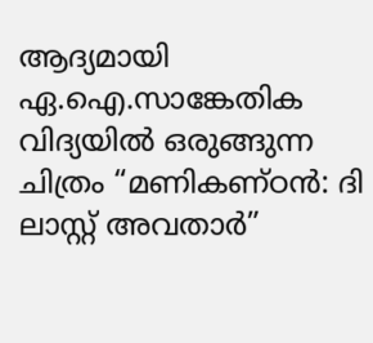ആദ്യമായി ഏ.ഐ.സാങ്കേതിക വിദ്യയിൽ ഒരുങ്ങുന്ന ചിത്രം “മണികണ്ഠൻ: ദി ലാസ്റ്റ് അവതാർ”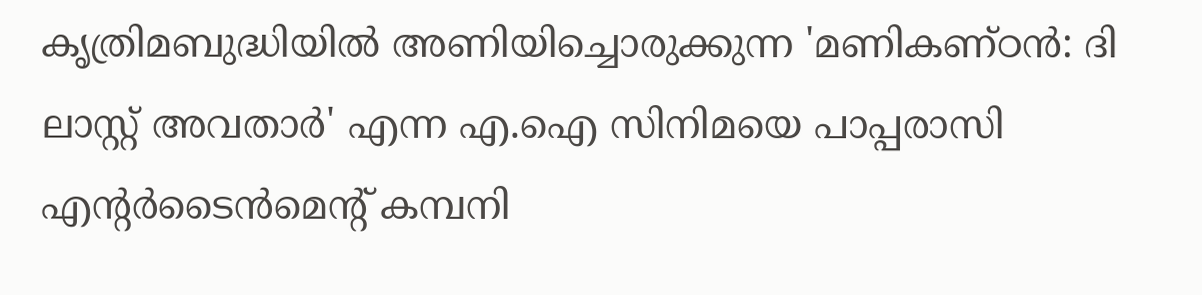കൃത്രിമബുദ്ധിയിൽ അണിയിച്ചൊരുക്കുന്ന 'മണികണ്ഠൻ: ദി ലാസ്റ്റ് അവതാർ' എന്ന എ.ഐ സിനിമയെ പാപ്പരാസി എന്റർടൈൻമെന്റ് കമ്പനി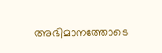അഭിമാനത്തോടെ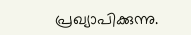പ്രഖ്യാപിക്കുന്നു.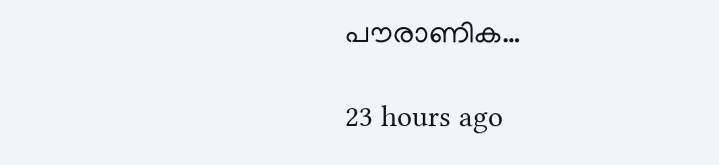പൗരാണിക…

23 hours ago